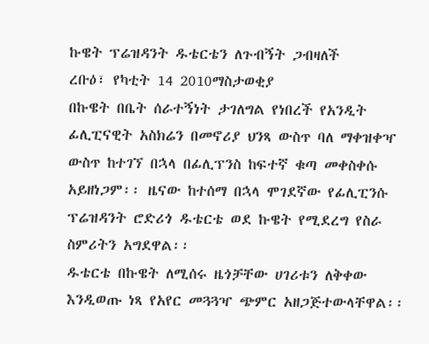ኩዌት ፕሬዝዳንት ዱቴርቴን ለጉብኝት ጋብዛለች
ረቡዕ፣ የካቲት 14 2010ማስታወቂያ
በኩዌት በቤት ሰራተኝነት ታገለግል የነበረች የአንዲት ፊሊፒናዊት አስክሬን በመኖሪያ ህንጻ ውስጥ ባለ ማቀዝቀዣ ውስጥ ከተገኘ በኋላ በፊሊፕንስ ከፍተኛ ቁጣ መቀስቀሱ አይዘነጋም፡፡ ዜናው ከተሰማ በኋላ ሞገደኛው የፊሊፒንሱ ፕሬዝዳንት ሮድሪጎ ዱቴርቴ ወደ ኩዌት የሚደረግ የስራ ስምሪትን አግደዋል፡፡
ዱቴርቴ በኩዌት ለሚሰሩ ዜጎቻቸው ሀገሪቱን ለቅቀው እንዲወጡ ነጻ የአየር መጓጓዣ ጭምር አዘጋጅተውላቸዋል፡፡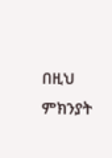በዚህ ምክንያት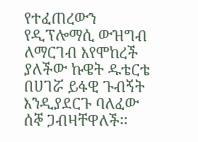የተፈጠረውን የዲፕሎማሲ ውዝግብ ለማርገብ እየሞከረች ያለችው ኩዌት ዱቴርቴ በሀገሯ ይፋዊ ጉብኝት እንዲያደርጉ ባለፈው ሰኞ ጋብዛቸዋለች፡፡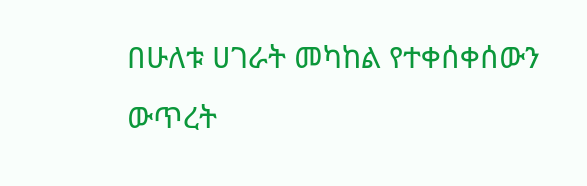በሁለቱ ሀገራት መካከል የተቀሰቀሰውን ውጥረት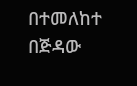በተመለከተ በጅዳው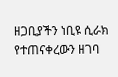ዘጋቢያችን ነቢዩ ሲራክ የተጠናቀረውን ዘገባ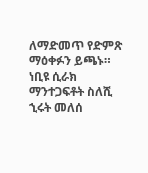ለማድመጥ የድምጽ ማዕቀፉን ይጫኑ።
ነቢዩ ሲራክ
ማንተጋፍቶት ስለሺ
ኂሩት መለሰ